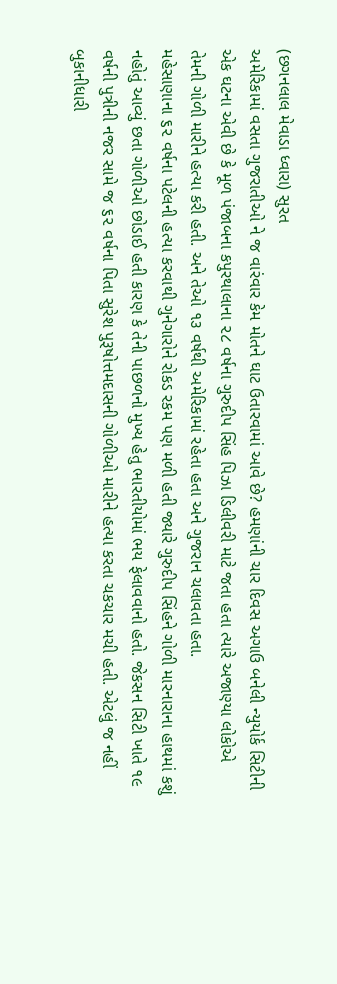(છગનલાલ મેવાડા ધ્વારા) સુરત
અમેરિકામાં વસતા ગુજરાતીઓ ને જ વારંવાર કેમ મોતને ઘાટ ઉતારવામાં આવે છે? હમણાંની ચાર દિવસ અગાઉ બનેલી ન્યુયોર્ક સિટીની એક ઘટના એવી છે કે મૂળ પંજાબના કપુરથાલાના ૨૮ વર્ષના ગુરુદીપ સિંહ પિઝા ડિલીવરી માટે જતા હતા ત્યારે અજાણ્યા લોકોએ તેમની ગોળી મારીને હત્યા કરી હતી. અને તેઓ ૧૩ વર્ષથી અમેરિકામાં રહેતા હતા અને ગુજરાન ચલાવતા હતા.
મહેસાણાના ૬૨ વર્ષના પટેલની હત્યા કરવાથી ગુનેગારોને રોકડ રકમ પણ મળી હતી જ્યારે ગુરુદીપ સિંહને ગોળી મારનારાના હાથમાં કશું નહોતું આવ્યું છતા ગોળીઓ છોડાઈ હતી કારણ કે તેની પાછળનો મુખ્ય હેતુ ભારતીયોમાં ભય ફેલાવવાનો હતો. જેકસન સિટી ખાતે ૧૯ વર્ષની પુત્રીની નજર સામે જ ૬૨ વર્ષના પિતા સુરેશ પુરૂષોત્તમદાસની ગોળીઓ મારીને હત્યા કરતા ચકચાર મચી હતી. એટલું જ નહીં બુકાનીધારી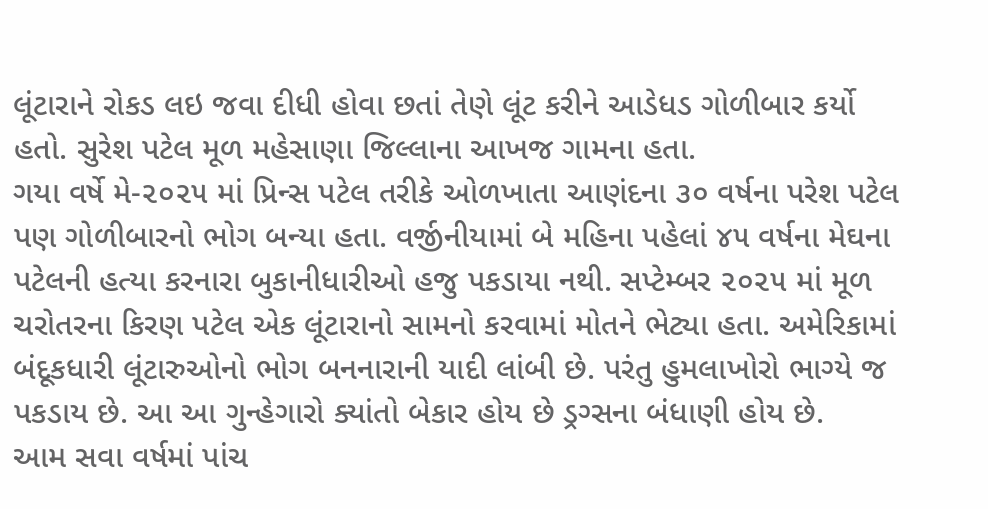લૂંટારાને રોકડ લઇ જવા દીધી હોવા છતાં તેણે લૂંટ કરીને આડેધડ ગોળીબાર કર્યો હતો. સુરેશ પટેલ મૂળ મહેસાણા જિલ્લાના આખજ ગામના હતા.
ગયા વર્ષે મે-૨૦૨૫ માં પ્રિન્સ પટેલ તરીકે ઓળખાતા આણંદના ૩૦ વર્ષના પરેશ પટેલ પણ ગોળીબારનો ભોગ બન્યા હતા. વર્જીનીયામાં બે મહિના પહેલાં ૪૫ વર્ષના મેઘના પટેલની હત્યા કરનારા બુકાનીધારીઓ હજુ પકડાયા નથી. સપ્ટેમ્બર ૨૦૨૫ માં મૂળ ચરોતરના કિરણ પટેલ એક લૂંટારાનો સામનો કરવામાં મોતને ભેટ્યા હતા. અમેરિકામાં બંદૂકધારી લૂંટારુઓનો ભોગ બનનારાની યાદી લાંબી છે. પરંતુ હુમલાખોરો ભાગ્યે જ પકડાય છે. આ આ ગુન્હેગારો ક્યાંતો બેકાર હોય છે ડ્રગ્સના બંધાણી હોય છે.
આમ સવા વર્ષમાં પાંચ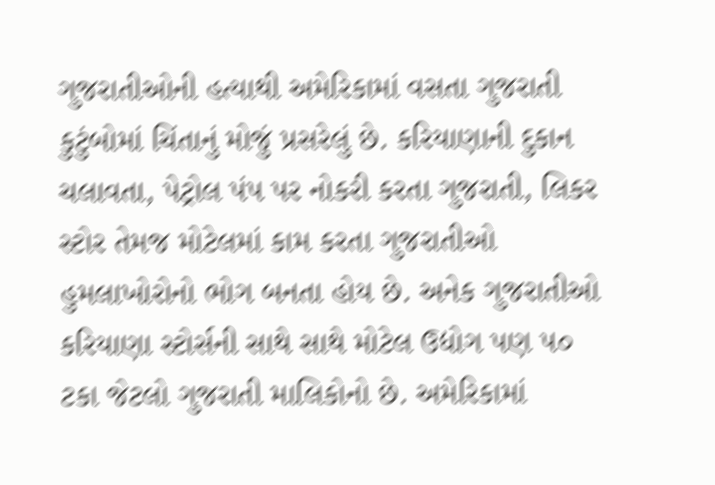ગુજરાતીઓની હત્યાથી અમેરિકામાં વસતા ગુજરાતી કુટુંબોમાં ચિંતાનું મોજું પ્રસરેલું છે. કરિયાણાની દુકાન ચલાવતા, પેટ્રોલ પંપ પર નોકરી કરતા ગુજરાતી, લિકર સ્ટોર તેમજ મોટેલમાં કામ કરતા ગુજરાતીઓ હુમલાખોરોનો ભોગ બનતા હોય છે. અનેક ગુજરાતીઓ કરિયાણા સ્ટોર્સની સાથે સાથે મોટેલ ઉદ્યોગ પણ ૫૦ ટકા જેટલો ગુજરાતી માલિકોનો છે. અમેરિકામાં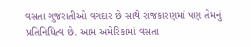વસતા ગુજરાતીઓ વગદાર છે સાથે રાજકારણમાં પણ તેમનું પ્રતિનિધિત્વ છે. આમ અમેરિકામાં વસતા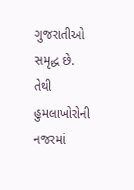ગુજરાતીઓ સમૃદ્ધ છે. તેથી હુમલાખોરોની નજરમાં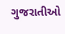ગુજરાતીઓ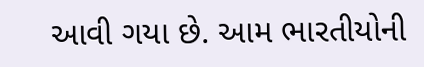આવી ગયા છે. આમ ભારતીયોની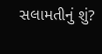સલામતીનું શું?